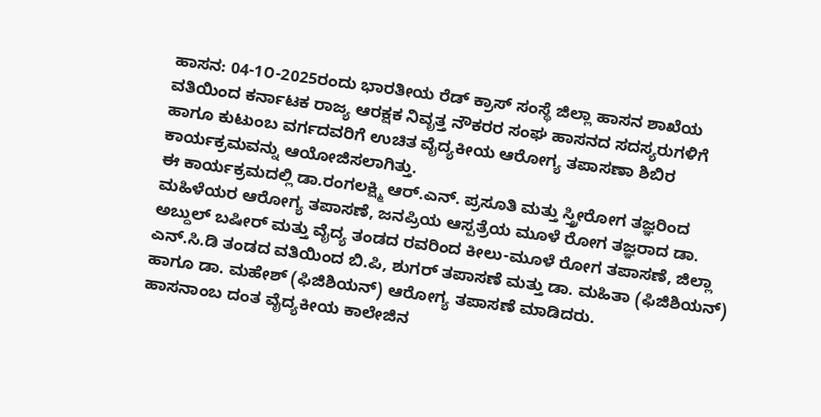ಹಾಸನ: 04-1೦-2025ರಂದು ಭಾರತೀಯ ರೆಡ್ ಕ್ರಾಸ್ ಸಂಸ್ಥೆ ಜಿಲ್ಲಾ ಹಾಸನ ಶಾಖೆಯ ವತಿಯಿಂದ ಕರ್ನಾಟಕ ರಾಜ್ಯ ಆರಕ್ಷಕ ನಿವೃತ್ತ ನೌಕರರ ಸಂಘ ಹಾಸನದ ಸದಸ್ಯರುಗಳಿಗೆ ಹಾಗೂ ಕುಟುಂಬ ವರ್ಗದವರಿಗೆ ಉಚಿತ ವೈದ್ಯಕೀಯ ಆರೋಗ್ಯ ತಪಾಸಣಾ ಶಿಬಿರ ಕಾರ್ಯಕ್ರಮವನ್ನು ಆಯೋಜಿಸಲಾಗಿತ್ತು.
ಈ ಕಾರ್ಯಕ್ರಮದಲ್ಲಿ ಡಾ.ರಂಗಲಕ್ಷ್ಮಿ ಆರ್.ಎನ್. ಪ್ರಸೂತಿ ಮತ್ತು ಸ್ತ್ರೀರೋಗ ತಜ್ಞರಿಂದ ಮಹಿಳೆಯರ ಆರೋಗ್ಯ ತಪಾಸಣೆ, ಜನಪ್ರಿಯ ಆಸ್ಪತ್ರೆಯ ಮೂಳೆ ರೋಗ ತಜ್ಞರಾದ ಡಾ. ಅಬ್ದುಲ್ ಬಷೀರ್ ಮತ್ತು ವೈದ್ಯ ತಂಡದ ರವರಿಂದ ಕೀಲು-ಮೂಳೆ ರೋಗ ತಪಾಸಣೆ, ಜಿಲ್ಲಾ ಎನ್.ಸಿ.ಡಿ ತಂಡದ ವತಿಯಿಂದ ಬಿ.ಪಿ, ಶುಗರ್ ತಪಾಸಣೆ ಮತ್ತು ಡಾ. ಮಹಿತಾ (ಫಿಜಿಶಿಯನ್) ಹಾಗೂ ಡಾ. ಮಹೇಶ್ (ಫಿಜಿಶಿಯನ್) ಆರೋಗ್ಯ ತಪಾಸಣೆ ಮಾಡಿದರು.
ಹಾಸನಾಂಬ ದಂತ ವೈದ್ಯಕೀಯ ಕಾಲೇಜಿನ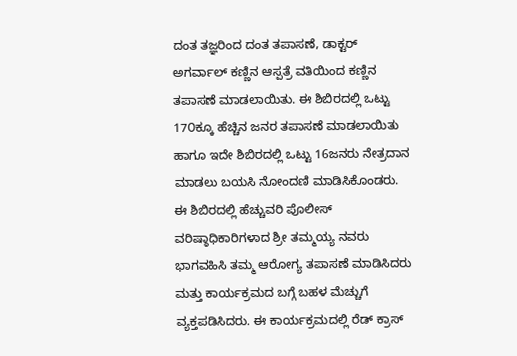ದಂತ ತಜ್ಞರಿಂದ ದಂತ ತಪಾಸಣೆ, ಡಾಕ್ಟರ್ ಅಗರ್ವಾಲ್ ಕಣ್ಣಿನ ಆಸ್ಪತ್ರೆ ವತಿಯಿಂದ ಕಣ್ಣಿನ ತಪಾಸಣೆ ಮಾಡಲಾಯಿತು. ಈ ಶಿಬಿರದಲ್ಲಿ ಒಟ್ಟು 17೦ಕ್ಕೂ ಹೆಚ್ಚಿನ ಜನರ ತಪಾಸಣೆ ಮಾಡಲಾಯಿತು ಹಾಗೂ ಇದೇ ಶಿಬಿರದಲ್ಲಿ ಒಟ್ಟು 16ಜನರು ನೇತ್ರದಾನ ಮಾಡಲು ಬಯಸಿ ನೋಂದಣಿ ಮಾಡಿಸಿಕೊಂಡರು.
ಈ ಶಿಬಿರದಲ್ಲಿ ಹೆಚ್ಚುವರಿ ಪೊಲೀಸ್ ವರಿಷ್ಠಾಧಿಕಾರಿಗಳಾದ ಶ್ರೀ ತಮ್ಮಯ್ಯ ನವರು ಭಾಗವಹಿಸಿ ತಮ್ಮ ಆರೋಗ್ಯ ತಪಾಸಣೆ ಮಾಡಿಸಿದರು ಮತ್ತು ಕಾರ್ಯಕ್ರಮದ ಬಗ್ಗೆ ಬಹಳ ಮೆಚ್ಚುಗೆ ವ್ಯಕ್ತಪಡಿಸಿದರು. ಈ ಕಾರ್ಯಕ್ರಮದಲ್ಲಿ ರೆಡ್ ಕ್ರಾಸ್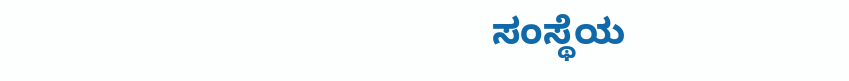ಸಂಸ್ಥೆಯ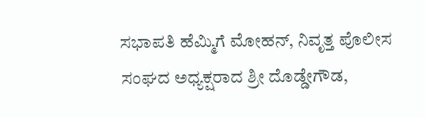ಸಭಾಪತಿ ಹೆಮ್ಮಿಗೆ ಮೋಹನ್, ನಿವೃತ್ತ ಪೊಲೀಸ ಸಂಘದ ಅಧ್ಯಕ್ಷರಾದ ಶ್ರೀ ದೊಡ್ಡೇಗೌಡ,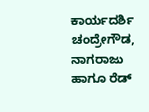ಕಾರ್ಯದರ್ಶಿ ಚಂದ್ರೇಗೌಡ, ನಾಗರಾಜು ಹಾಗೂ ರೆಡ್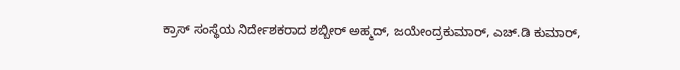ಕ್ರಾಸ್ ಸಂಸ್ಥೆಯ ನಿರ್ದೇಶಕರಾದ ಶಬ್ಬೀರ್ ಅಹ್ಮದ್, ಜಯೇಂದ್ರಕುಮಾರ್, ಎಚ್.ಡಿ ಕುಮಾರ್,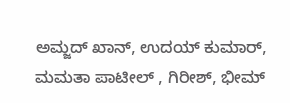ಅಮ್ಜದ್ ಖಾನ್, ಉದಯ್ ಕುಮಾರ್, ಮಮತಾ ಪಾಟೀಲ್ , ಗಿರೀಶ್, ಭೀಮ್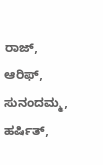ರಾಜ್, ಆರಿಫ್, ಸುನಂದಮ್ಮ, ಹರ್ಷಿತ್,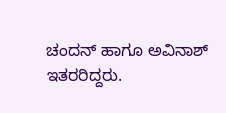ಚಂದನ್ ಹಾಗೂ ಅವಿನಾಶ್ ಇತರರಿದ್ದರು.